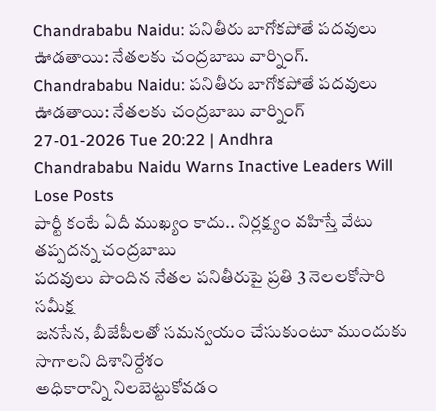Chandrababu Naidu: పనితీరు బాగోకపోతే పదవులు ఊడతాయి: నేతలకు చంద్రబాబు వార్నింగ్.
Chandrababu Naidu: పనితీరు బాగోకపోతే పదవులు ఊడతాయి: నేతలకు చంద్రబాబు వార్నింగ్
27-01-2026 Tue 20:22 | Andhra
Chandrababu Naidu Warns Inactive Leaders Will Lose Posts
పార్టీ కంటే ఏదీ ముఖ్యం కాదు.. నిర్లక్ష్యం వహిస్తే వేటు తప్పదన్న చంద్రబాబు
పదవులు పొందిన నేతల పనితీరుపై ప్రతి 3 నెలలకోసారి సమీక్ష
జనసేన, బీజేపీలతో సమన్వయం చేసుకుంటూ ముందుకు సాగాలని దిశానిర్దేశం
అధికారాన్ని నిలబెట్టుకోవడం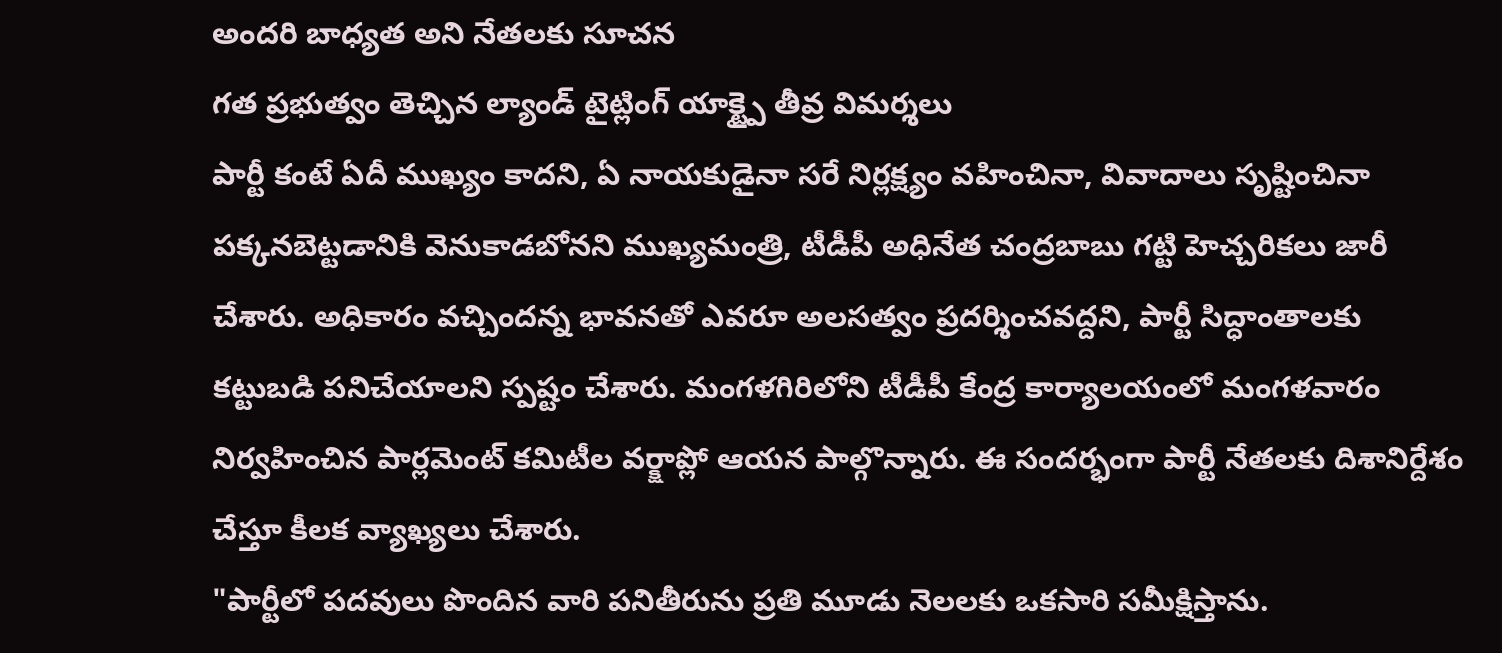అందరి బాధ్యత అని నేతలకు సూచన
గత ప్రభుత్వం తెచ్చిన ల్యాండ్ టైట్లింగ్ యాక్ట్పై తీవ్ర విమర్శలు
పార్టీ కంటే ఏదీ ముఖ్యం కాదని, ఏ నాయకుడైనా సరే నిర్లక్ష్యం వహించినా, వివాదాలు సృష్టించినా పక్కనబెట్టడానికి వెనుకాడబోనని ముఖ్యమంత్రి, టీడీపీ అధినేత చంద్రబాబు గట్టి హెచ్చరికలు జారీ చేశారు. అధికారం వచ్చిందన్న భావనతో ఎవరూ అలసత్వం ప్రదర్శించవద్దని, పార్టీ సిద్ధాంతాలకు కట్టుబడి పనిచేయాలని స్పష్టం చేశారు. మంగళగిరిలోని టీడీపీ కేంద్ర కార్యాలయంలో మంగళవారం నిర్వహించిన పార్లమెంట్ కమిటీల వర్క్షాప్లో ఆయన పాల్గొన్నారు. ఈ సందర్భంగా పార్టీ నేతలకు దిశానిర్దేశం చేస్తూ కీలక వ్యాఖ్యలు చేశారు.
"పార్టీలో పదవులు పొందిన వారి పనితీరును ప్రతి మూడు నెలలకు ఒకసారి సమీక్షిస్తాను.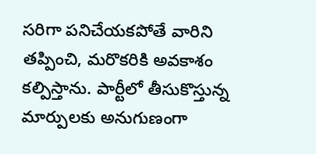సరిగా పనిచేయకపోతే వారిని తప్పించి, మరొకరికి అవకాశం కల్పిస్తాను. పార్టీలో తీసుకొస్తున్న మార్పులకు అనుగుణంగా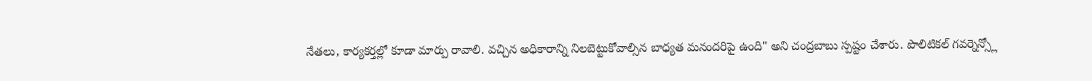నేతలు, కార్యకర్తల్లో కూడా మార్పు రావాలి. వచ్చిన అధికారాన్ని నిలబెట్టుకోవాల్సిన బాధ్యత మనందరిపై ఉంది" అని చంద్రబాబు స్పష్టం చేశారు. పొలిటికల్ గవర్నెన్స్లో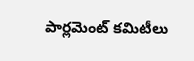పార్లమెంట్ కమిటీలు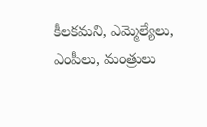కీలకమని, ఎమ్మెల్యేలు, ఎంపీలు, మంత్రులు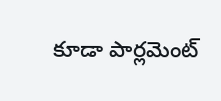కూడా పార్లమెంట్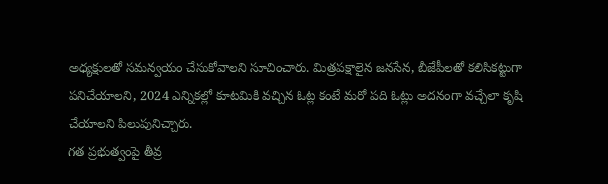అధ్యక్షులతో సమన్వయం చేసుకోవాలని సూచించారు. మిత్రపక్షాలైన జనసేన, బీజేపీలతో కలిసికట్టుగా పనిచేయాలని, 2024 ఎన్నికల్లో కూటమికి వచ్చిన ఓట్ల కంటే మరో పది ఓట్లు అదనంగా వచ్చేలా కృషి చేయాలని పిలుపునిచ్చారు.
గత ప్రభుత్వంపై తీవ్ర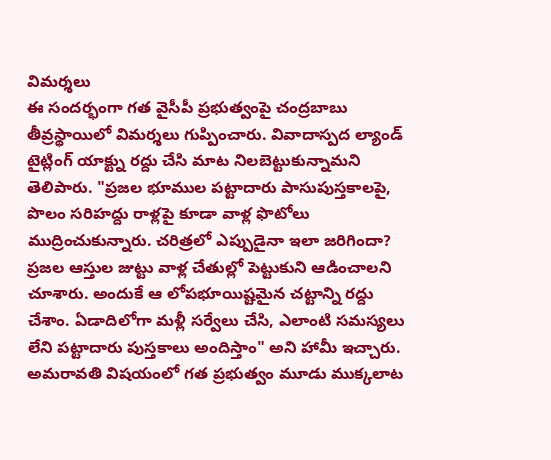విమర్శలు
ఈ సందర్భంగా గత వైసీపీ ప్రభుత్వంపై చంద్రబాబు తీవ్రస్థాయిలో విమర్శలు గుప్పించారు. వివాదాస్పద ల్యాండ్ టైట్లింగ్ యాక్ట్ను రద్దు చేసి మాట నిలబెట్టుకున్నామని తెలిపారు. "ప్రజల భూముల పట్టాదారు పాసుపుస్తకాలపై, పొలం సరిహద్దు రాళ్లపై కూడా వాళ్ల ఫొటోలు ముద్రించుకున్నారు. చరిత్రలో ఎప్పుడైనా ఇలా జరిగిందా? ప్రజల ఆస్తుల జుట్టు వాళ్ల చేతుల్లో పెట్టుకుని ఆడించాలని చూశారు. అందుకే ఆ లోపభూయిష్టమైన చట్టాన్ని రద్దు చేశాం. ఏడాదిలోగా మళ్లీ సర్వేలు చేసి, ఎలాంటి సమస్యలు లేని పట్టాదారు పుస్తకాలు అందిస్తాం" అని హామీ ఇచ్చారు.
అమరావతి విషయంలో గత ప్రభుత్వం మూడు ముక్కలాట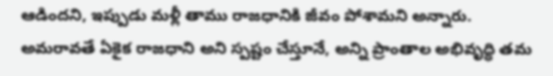ఆడిందని, ఇప్పుడు మళ్లీ తాము రాజధానికి జీవం పోశామని అన్నారు. అమరావతే ఏకైక రాజధాని అని స్పష్టం చేస్తూనే, అన్ని ప్రాంతాల అభివృద్ధి తమ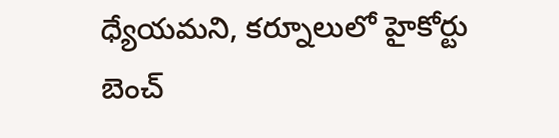ధ్యేయమని, కర్నూలులో హైకోర్టు బెంచ్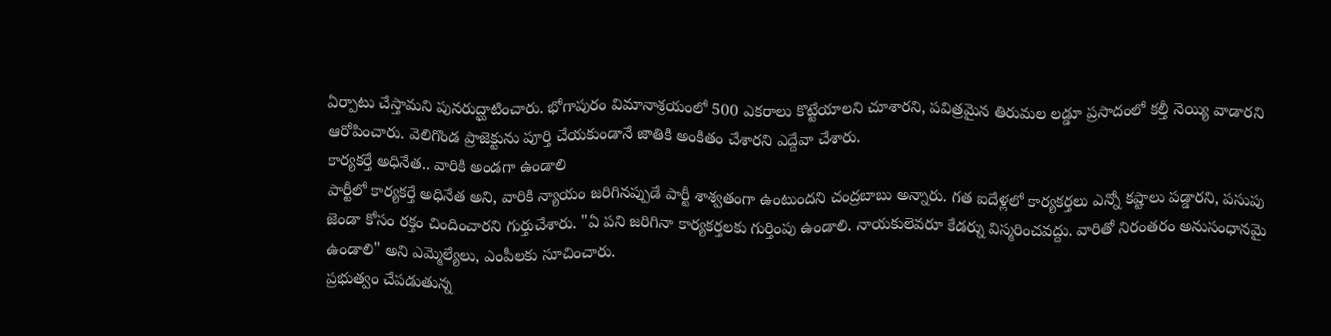ఏర్పాటు చేస్తామని పునరుద్ఘాటించారు. భోగాపురం విమానాశ్రయంలో 500 ఎకరాలు కొట్టేయాలని చూశారని, పవిత్రమైన తిరుమల లడ్డూ ప్రసాదంలో కల్తీ నెయ్యి వాడారని ఆరోపించారు. వెలిగొండ ప్రాజెక్టును పూర్తి చేయకుండానే జాతికి అంకితం చేశారని ఎద్దేవా చేశారు.
కార్యకర్తే అధినేత.. వారికి అండగా ఉండాలి
పార్టీలో కార్యకర్తే అధినేత అని, వారికి న్యాయం జరిగినప్పుడే పార్టీ శాశ్వతంగా ఉంటుందని చంద్రబాబు అన్నారు. గత ఐదేళ్లలో కార్యకర్తలు ఎన్నో కష్టాలు పడ్డారని, పసుపు జెండా కోసం రక్తం చిందించారని గుర్తుచేశారు. "ఏ పని జరిగినా కార్యకర్తలకు గుర్తింపు ఉండాలి. నాయకులెవరూ కేడర్ను విస్మరించవద్దు. వారితో నిరంతరం అనుసంధానమై ఉండాలి" అని ఎమ్మెల్యేలు, ఎంపీలకు సూచించారు.
ప్రభుత్వం చేపడుతున్న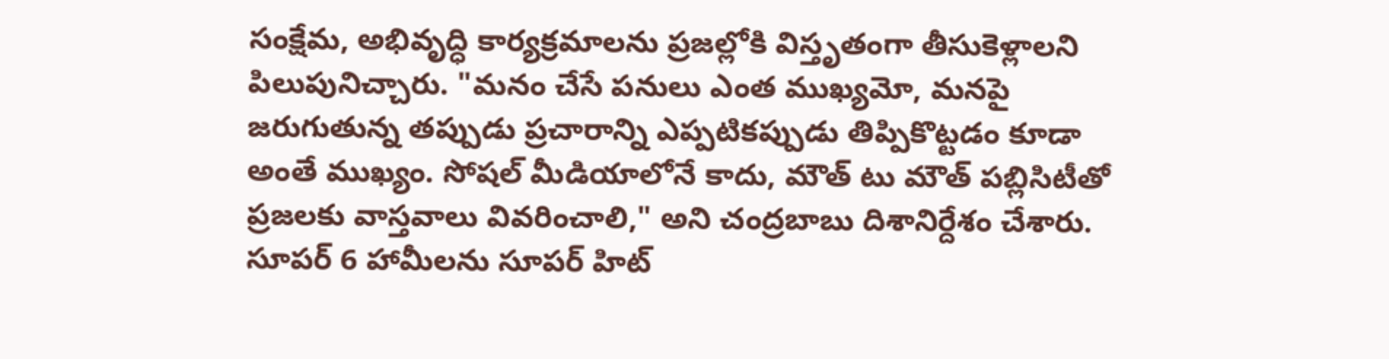సంక్షేమ, అభివృద్ధి కార్యక్రమాలను ప్రజల్లోకి విస్తృతంగా తీసుకెళ్లాలని పిలుపునిచ్చారు. "మనం చేసే పనులు ఎంత ముఖ్యమో, మనపై జరుగుతున్న తప్పుడు ప్రచారాన్ని ఎప్పటికప్పుడు తిప్పికొట్టడం కూడా అంతే ముఖ్యం. సోషల్ మీడియాలోనే కాదు, మౌత్ టు మౌత్ పబ్లిసిటీతో ప్రజలకు వాస్తవాలు వివరించాలి," అని చంద్రబాబు దిశానిర్దేశం చేశారు. సూపర్ 6 హామీలను సూపర్ హిట్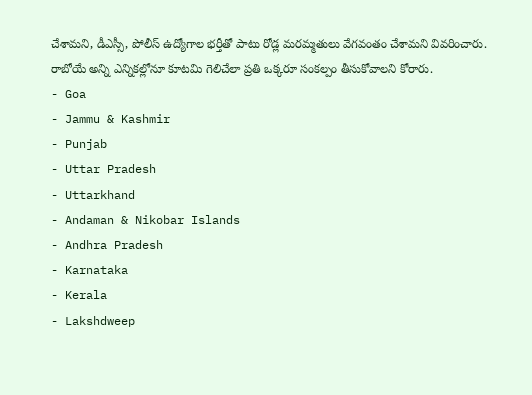చేశామని, డీఎస్సీ, పోలీస్ ఉద్యోగాల భర్తీతో పాటు రోడ్ల మరమ్మతులు వేగవంతం చేశామని వివరించారు. రాబోయే అన్ని ఎన్నికల్లోనూ కూటమి గెలిచేలా ప్రతి ఒక్కరూ సంకల్పం తీసుకోవాలని కోరారు.
- Goa
- Jammu & Kashmir
- Punjab
- Uttar Pradesh
- Uttarkhand
- Andaman & Nikobar Islands
- Andhra Pradesh
- Karnataka
- Kerala
- Lakshdweep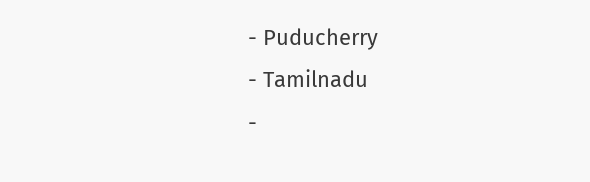- Puducherry
- Tamilnadu
-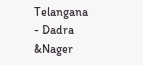Telangana
- Dadra &Nager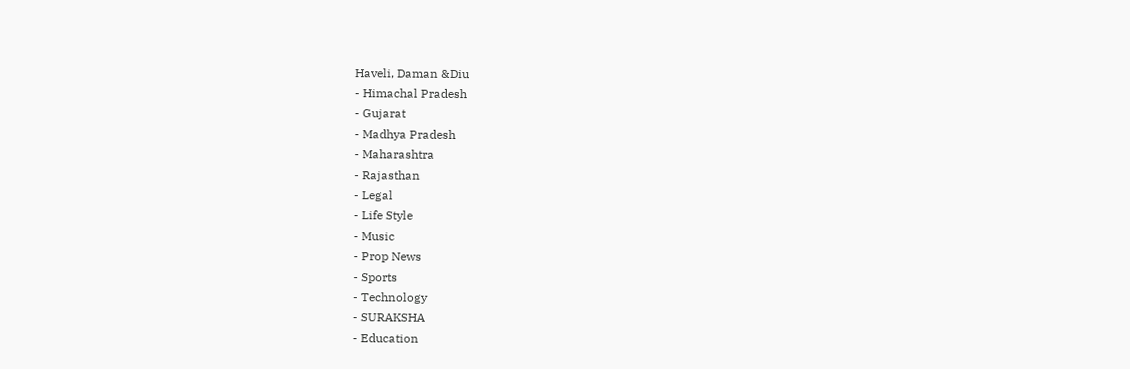Haveli, Daman &Diu
- Himachal Pradesh
- Gujarat
- Madhya Pradesh
- Maharashtra
- Rajasthan
- Legal
- Life Style
- Music
- Prop News
- Sports
- Technology
- SURAKSHA
- Education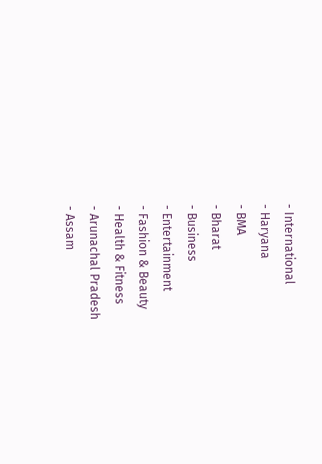- International
- Haryana
- BMA
- Bharat
- Business
- Entertainment
- Fashion & Beauty
- Health & Fitness
- Arunachal Pradesh
- Assam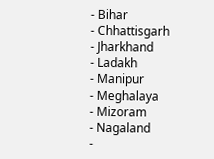- Bihar
- Chhattisgarh
- Jharkhand
- Ladakh
- Manipur
- Meghalaya
- Mizoram
- Nagaland
-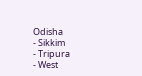Odisha
- Sikkim
- Tripura
- West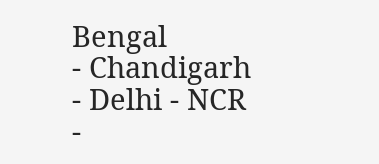Bengal
- Chandigarh
- Delhi - NCR
-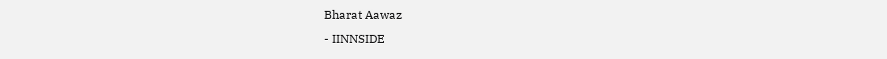Bharat Aawaz
- IINNSIDE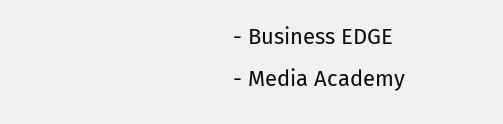- Business EDGE
- Media Academy